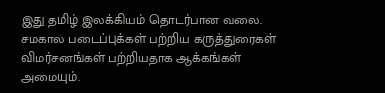இது தமிழ் இலக்கியம் தொடர்பான வலை. சமகால படைப்புக்கள் பற்றிய கருத்துரைகள் விமர்சனங்கள் பற்றியதாக ஆக்கங்கள் அமையும்.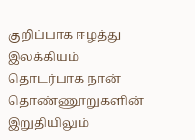குறிப்பாக ஈழத்து இலக்கியம் தொடர்பாக நான் தொண்ணூறுகளின் இறுதியிலும்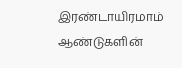இரண்டாயிரமாம் ஆண்டுகளின்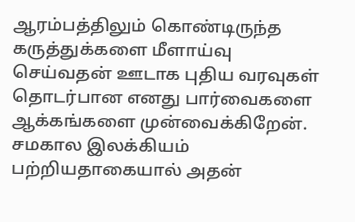ஆரம்பத்திலும் கொண்டிருந்த கருத்துக்களை மீளாய்வு செய்வதன் ஊடாக புதிய வரவுகள் தொடர்பான எனது பார்வைகளை ஆக்கங்களை முன்வைக்கிறேன். சமகால இலக்கியம் பற்றியதாகையால் அதன்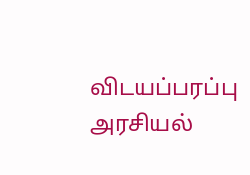விடயப்பரப்பு அரசியல்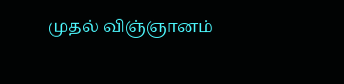முதல் விஞ்ஞானம்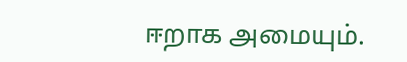ஈறாக அமையும்.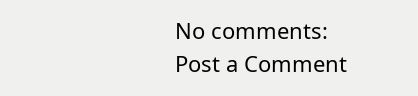No comments:
Post a Comment